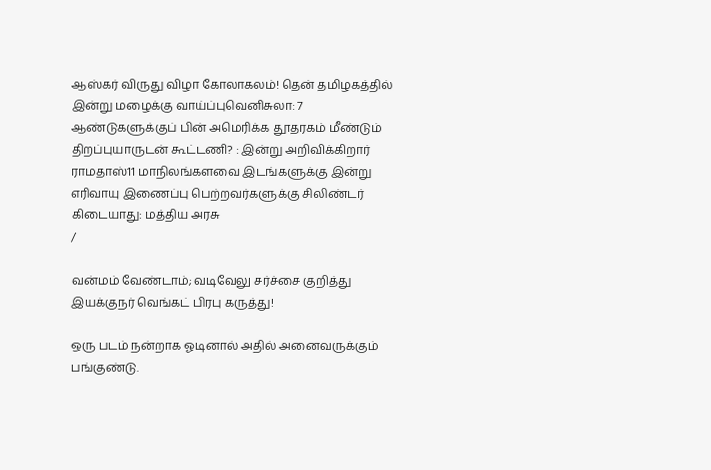ஆஸ்கர் விருது விழா கோலாகலம்! தென் தமிழகத்தில் இன்று மழைக்கு வாய்ப்புவெனிசுலா: 7 ஆண்டுகளுக்குப் பின் அமெரிக்க தூதரகம் மீண்டும் திறப்புயாருடன் கூட்டணி? : இன்று அறிவிக்கிறார் ராமதாஸ்11 மாநிலங்களவை இடங்களுக்கு இன்று எரிவாயு இணைப்பு பெற்றவர்களுக்கு சிலிண்டர் கிடையாது: மத்திய அரசு
/

வன்மம் வேண்டாம்; வடிவேலு சர்ச்சை குறித்து இயக்குநர் வெங்கட் பிரபு கருத்து!

ஒரு படம் நன்றாக ஓடினால் அதில் அனைவருக்கும் பங்குண்டு.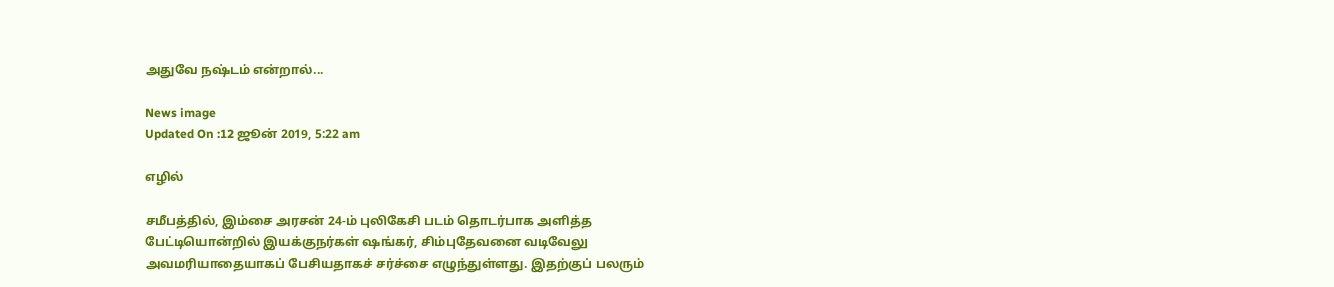அதுவே நஷ்டம் என்றால்...

News image
Updated On :12 ஜூன் 2019, 5:22 am

எழில்

சமீபத்தில், இம்சை அரசன் 24-ம் புலிகேசி படம் தொடர்பாக அளித்த பேட்டியொன்றில் இயக்குநர்கள் ஷங்கர், சிம்புதேவனை வடிவேலு அவமரியாதையாகப் பேசியதாகச் சர்ச்சை எழுந்துள்ளது. இதற்குப் பலரும்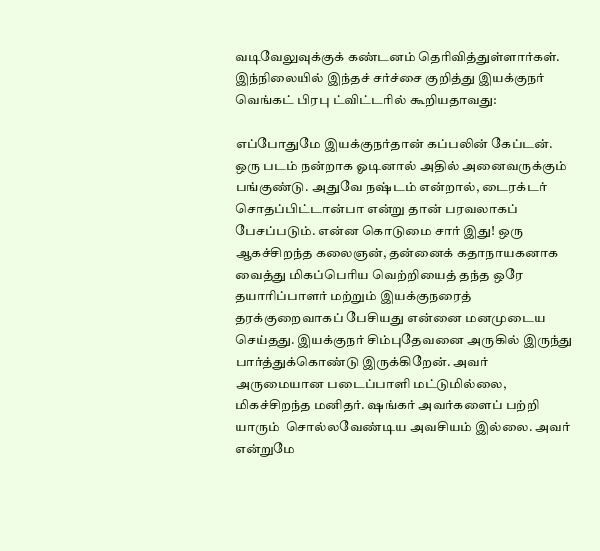வடிவேலுவுக்குக் கண்டனம் தெரிவித்துள்ளார்கள். இந்நிலையில் இந்தச் சர்ச்சை குறித்து இயக்குநர் வெங்கட் பிரபு ட்விட்டரில் கூறியதாவது:

எப்போதுமே இயக்குநர்தான் கப்பலின் கேப்டன். ஒரு படம் நன்றாக ஓடினால் அதில் அனைவருக்கும் பங்குண்டு. அதுவே நஷ்டம் என்றால், டைரக்டர் சொதப்பிட்டான்பா என்று தான் பரவலாகப் பேசப்படும். என்ன கொடுமை சார் இது! ஒரு ஆகச்சிறந்த கலைஞன், தன்னைக் கதாநாயகனாக வைத்து மிகப்பெரிய வெற்றியைத் தந்த ஒரே தயாரிப்பாளர் மற்றும் இயக்குநரைத் தரக்குறைவாகப் பேசியது என்னை மனமுடைய செய்தது. இயக்குநர் சிம்புதேவனை அருகில் இருந்து பார்த்துக்கொண்டு இருக்கிறேன். அவர் அருமையான படைப்பாளி மட்டுமில்லை, மிகச்சிறந்த மனிதர். ஷங்கர் அவர்களைப் பற்றி யாரும்  சொல்லவேண்டிய அவசியம் இல்லை. அவர் என்றுமே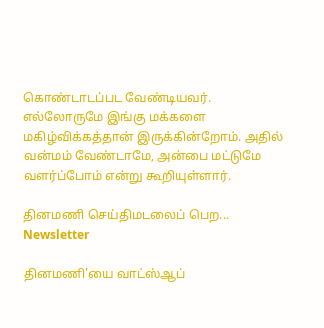கொண்டாடப்பட வேண்டியவர். எல்லோருமே இங்கு மக்களை மகிழ்விக்கத்தான் இருக்கின்றோம். அதில் வன்மம் வேண்டாமே, அன்பை மட்டுமே வளர்ப்போம் என்று கூறியுள்ளார்.

தினமணி செய்திமடலைப் பெற... Newsletter

தினமணி'யை வாட்ஸ்ஆப்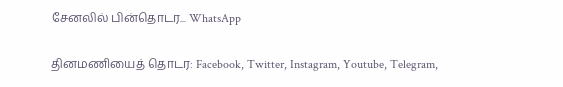சேனலில் பின்தொடர... WhatsApp

தினமணியைத் தொடர: Facebook, Twitter, Instagram, Youtube, Telegram,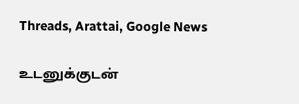Threads, Arattai, Google News

உடனுக்குடன்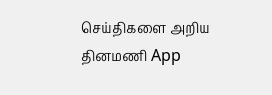செய்திகளை அறிய தினமணி App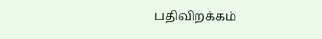பதிவிறக்கம்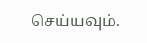செய்யவும்.